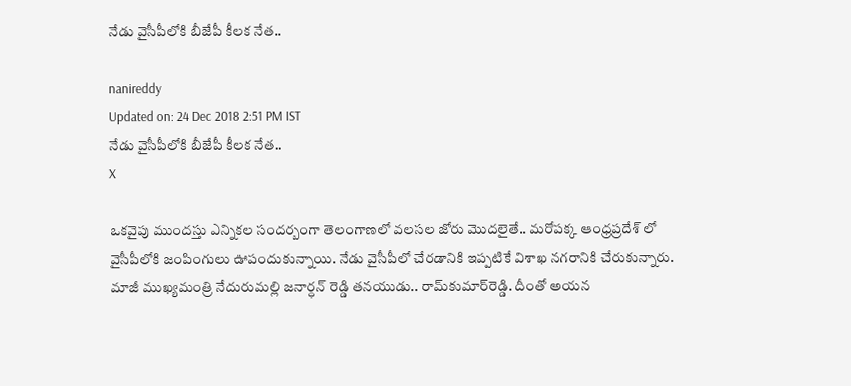నేడు వైసీపీలోకి బీజేపీ కీలక నేత..

nanireddy
Updated on: 24 Dec 2018 2:51 PM IST
నేడు వైసీపీలోకి బీజేపీ కీలక నేత..
X

ఒకవైపు ముందస్తు ఎన్నికల సందర్బంగా తెలంగాణలో వలసల జోరు మొదలైతే.. మరోపక్క ఆంధ్రప్రదేశ్ లో వైసీపీలోకి జంపింగులు ఊపందుకున్నాయి. నేడు వైసీపీలో చేరడానికి ఇప్పటికే విశాఖ నగరానికి చేరుకున్నారు. మాజీ ముఖ్యమంత్రి నేదురుమల్లి జనార్ధన్ రెడ్డి తనయుడు.. రామ్‌కుమార్‌రెడ్డి. దీంతో అయన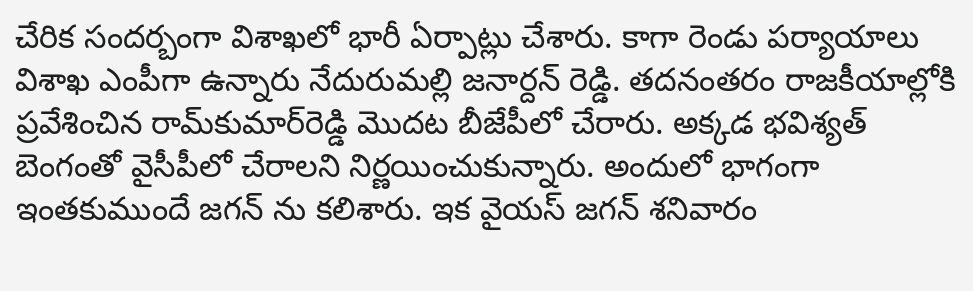చేరిక సందర్బంగా విశాఖలో భారీ ఏర్పాట్లు చేశారు. కాగా రెండు పర్యాయాలు విశాఖ ఎంపీగా ఉన్నారు నేదురుమల్లి జనార్దన్ రెడ్డి. తదనంతరం రాజకీయాల్లోకి ప్రవేశించిన రామ్‌కుమార్‌రెడ్డి మొదట బీజేపీలో చేరారు. అక్కడ భవిశ్యత్ బెంగంతో వైసీపీలో చేరాలని నిర్ణయించుకున్నారు. అందులో భాగంగా ఇంతకుముందే జగన్ ను కలిశారు. ఇక వైయస్ జగన్‌ శనివారం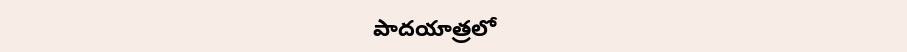పాదయాత్రలో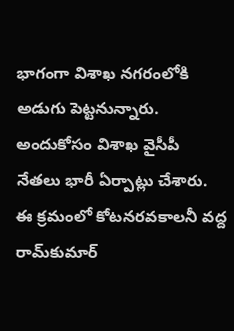భాగంగా విశాఖ నగరంలోకి అడుగు పెట్టనున్నారు. అందుకోసం విశాఖ వైసీపీ నేతలు భారీ ఏర్పాట్లు చేశారు. ఈ క్రమంలో కోటనరవకాలనీ వద్ద రామ్‌కుమార్‌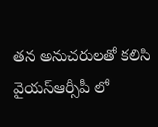తన అనుచరులతో కలిసి వైయస్ఆర్సీపీ లో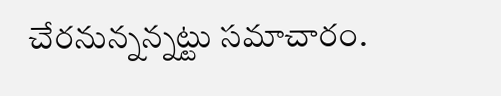చేరనున్నన్నట్టు సమాచారం.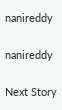nanireddy

nanireddy

Next Story